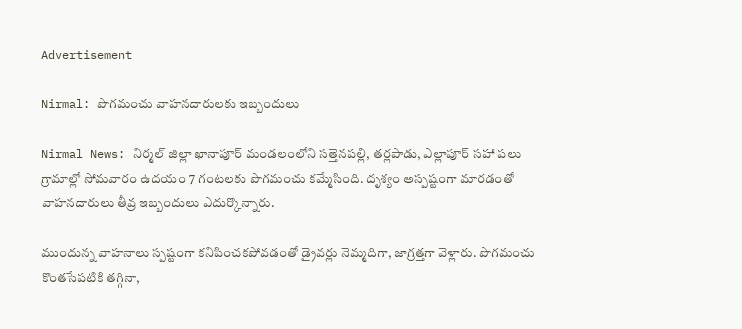Advertisement

Nirmal: పొగమంచు వాహనదారులకు ఇబ్బందులు

Nirmal News: నిర్మల్ జిల్లా ఖానాపూర్ మండలంలోని సత్తెనపల్లి, తర్లపాడు, ఎల్లాపూర్ సహా పలు గ్రామాల్లో సోమవారం ఉదయం 7 గంటలకు పొగమంచు కమ్మేసింది. దృశ్యం అస్పష్టంగా మారడంతో వాహనదారులు తీవ్ర ఇబ్బందులు ఎదుర్కొన్నారు.

ముందున్న వాహనాలు స్పష్టంగా కనిపించకపోవడంతో డ్రైవర్లు నెమ్మదిగా, జాగ్రత్తగా వెళ్లారు. పొగమంచు కొంతసేపటికి తగ్గినా,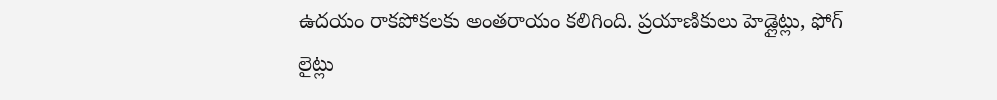ఉదయం రాకపోకలకు అంతరాయం కలిగింది. ప్రయాణికులు హెడ్లైట్లు, ఫోగ్ లైట్లు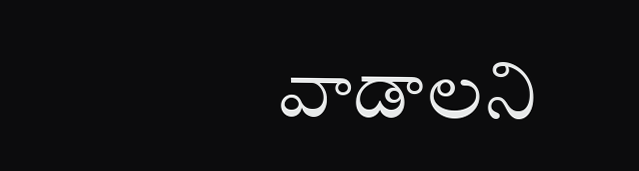వాడాలని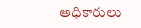అధికారులు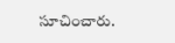సూచించారు.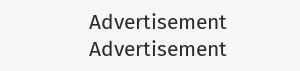Advertisement
Advertisement